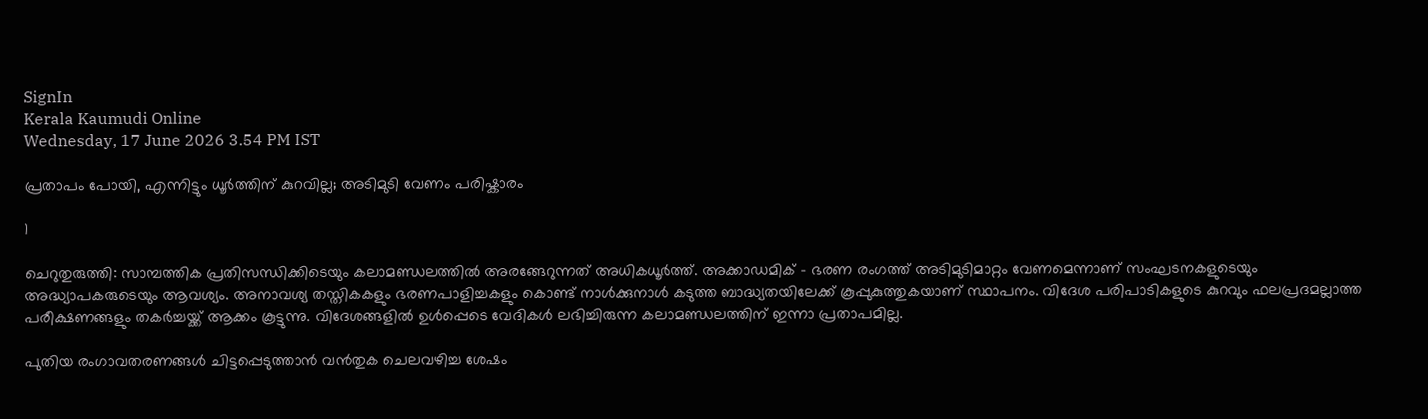SignIn
Kerala Kaumudi Online
Wednesday, 17 June 2026 3.54 PM IST

പ്രതാപം പോയി, എന്നിട്ടും ധൂർത്തിന് കുറവില്ല; അടിമുടി വേണം പരിഷ്കാരം

1

ചെറുതുരുത്തി: സാമ്പത്തിക പ്രതിസന്ധിക്കിടെയും കലാമണ്ഡലത്തിൽ അരങ്ങേറുന്നത് അധികധൂർത്ത്. അക്കാഡമിക് - ഭരണ രംഗത്ത് അടിമുടിമാറ്റം വേണമെന്നാണ് സംഘടനകളുടെയും അദ്ധ്യാപകരുടെയും ആവശ്യം. അനാവശ്യ തസ്തികകളും ഭരണപാളിച്ചകളും കൊണ്ട് നാൾക്കുനാൾ കടുത്ത ബാദ്ധ്യതയിലേക്ക് കൂപ്പുകുത്തുകയാണ് സ്ഥാപനം. വിദേശ പരിപാടികളുടെ കുറവും ഫലപ്രദമല്ലാത്ത പരീക്ഷണങ്ങളും തകർച്ചയ്ക്ക് ആക്കം കൂട്ടുന്നു. വിദേശങ്ങളിൽ ഉൾപ്പെടെ വേദികൾ ലഭിച്ചിരുന്ന കലാമണ്ഡലത്തിന് ഇന്നാ പ്രതാപമില്ല.

പുതിയ രംഗാവതരണങ്ങൾ ചിട്ടപ്പെടുത്താൻ വൻതുക ചെലവഴിച്ച ശേഷം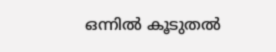ഒന്നിൽ കൂടുതൽ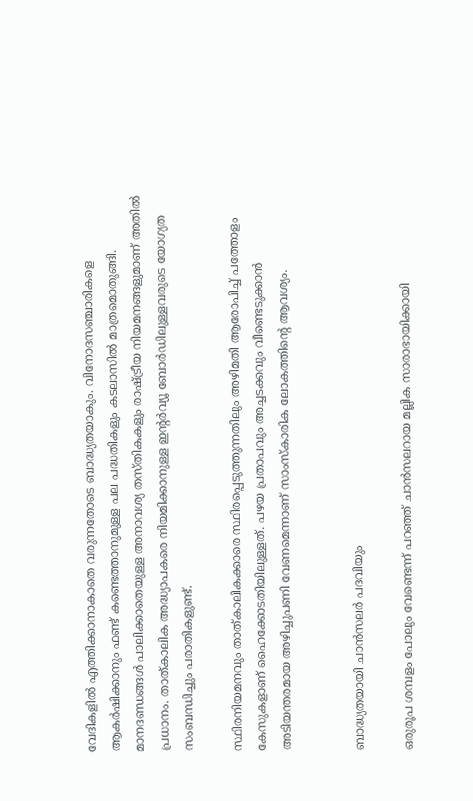വേദികളിൽ എത്തിക്കാനാകാതെ വരുന്നതോടെ ബാദ്ധ്യതയാകും. വിനോദസഞ്ചാരികളെ ആകർഷിക്കാനും ഫണ്ട് കണ്ടെത്താനുമുള്ള പല പദ്ധതികളും കടലാസിൽ മാത്രമൊതുങ്ങി. മാനദണ്ഡങ്ങൾ പാലിക്കാതെയുള്ള അനാവശ്യ തസ്തികകളും രാഷ്ട്രീയ നിയമനങ്ങളുമാണ് അതിൽ പ്രധാനം. താത്കാലിക അദ്ധ്യാപകരെ നിയമിക്കാനുള്ള ഇന്റർവ്യൂ ബോർഡിലുള്ളവരുടെ യോഗ്യത സംബന്ധിച്ചും പരാതികളുണ്ട്.

സ്ഥിരനിയമനവും താത്കാലികക്കാരെ സ്ഥിരപ്പെടുത്തുന്നതിലും അഴിമതി ആരോപിച്ച് പത്തോളം കേസുകളാണ് ഹൈക്കോടതിയിലുള്ളത്. പഴയ പ്രതാപവും അച്ചടക്കവും വീണ്ടെടുക്കാൻ അടിയന്തരമായ അഴിച്ചുപണി വേണമെന്നാണ് സാംസ്‌കാരിക ലോകത്തിന്റെ ആവശ്യം.


ബാദ്ധ്യതയായി ചാൻസലർ പദവിയും

ഒരുരൂപ ശമ്പളം പോലും വേണ്ടെന്ന് പറഞ്ഞ് ചാൻസലറായ മല്ലിക സാരാഭായിക്കായി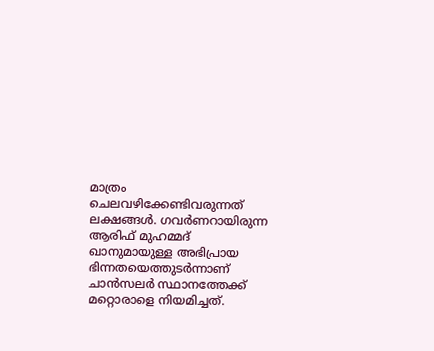മാത്രം ചെലവഴിക്കേണ്ടിവരുന്നത് ലക്ഷങ്ങൾ. ഗവർണറായിരുന്ന ആരിഫ് മുഹമ്മദ് ഖാനുമായുള്ള അഭിപ്രായ ഭിന്നതയെത്തുടർന്നാണ് ചാൻസലർ സ്ഥാനത്തേക്ക് മറ്റൊരാളെ നിയമിച്ചത്.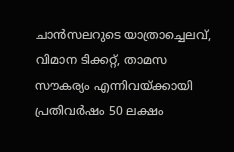ചാൻസലറുടെ യാത്രാച്ചെലവ്, വിമാന ടിക്കറ്റ്, താമസ സൗകര്യം എന്നിവയ്ക്കായി പ്രതിവർഷം 50 ലക്ഷം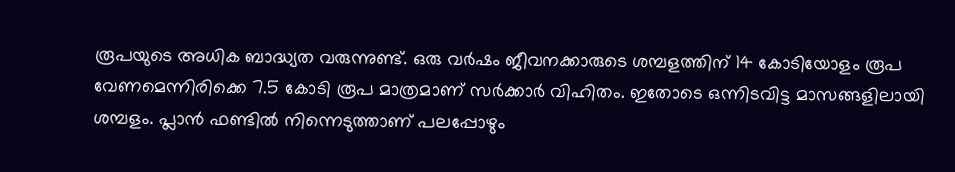രൂപയുടെ അധിക ബാദ്ധ്യത വരുന്നുണ്ട്. ഒരു വർഷം ജീവനക്കാരുടെ ശമ്പളത്തിന് 14 കോടിയോളം രൂപ വേണമെന്നിരിക്കെ 7.5 കോടി രൂപ മാത്രമാണ് സർക്കാർ വിഹിതം. ഇതോടെ ഒന്നിടവിട്ട മാസങ്ങളിലായി ശമ്പളം. പ്ലാൻ ഫണ്ടിൽ നിന്നെടുത്താണ് പലപ്പോഴും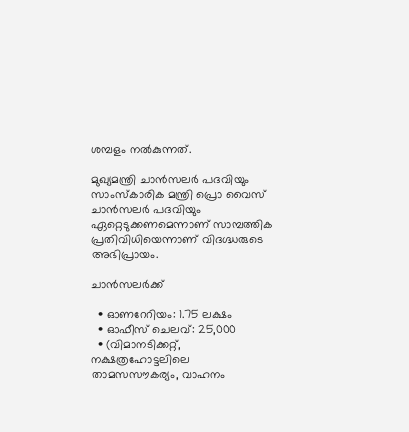ശമ്പളം നൽകുന്നത്.

മുഖ്യമന്ത്രി ചാൻസലർ പദവിയും സാംസ്‌കാരിക മന്ത്രി പ്രൊ വൈസ് ചാൻസലർ പദവിയും ഏറ്റെടുക്കണമെന്നാണ് സാമ്പത്തിക പ്രതിവിധിയെന്നാണ് വിദഗ്ദ്ധരുടെ അഭിപ്രായം.

ചാൻസലർക്ക്

  • ഓണറേറിയം: 1.75 ലക്ഷം
  • ഓഫീസ് ചെലവ്: 25,000
  • (വിമാനടിക്കറ്റ്, നക്ഷത്രഹോട്ടലിലെ താമസസൗകര്യം, വാഹനം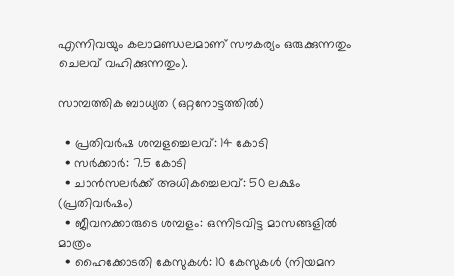എന്നിവയും കലാമണ്ഡലമാണ് സൗകര്യം ഒരുക്കുന്നതും ചെലവ് വഹിക്കുന്നതും).

സാമ്പത്തിക ബാധ്യത (ഒറ്റനോട്ടത്തിൽ)

  • പ്രതിവർഷ ശമ്പളച്ചെലവ്: 14 കോടി
  • സർക്കാർ: 7.5 കോടി
  • ചാൻസലർക്ക് അധികച്ചെലവ്: 50 ലക്ഷം (പ്രതിവർഷം)
  • ജീവനക്കാരുടെ ശമ്പളം: ഒന്നിടവിട്ട മാസങ്ങളിൽ മാത്രം
  • ഹൈക്കോടതി കേസുകൾ: 10 കേസുകൾ (നിയമന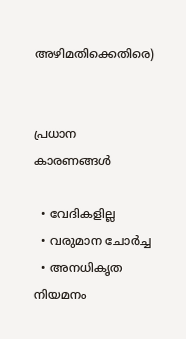അഴിമതിക്കെതിരെ)


പ്രധാന കാരണങ്ങൾ

  • വേദികളില്ല
  • വരുമാന ചോർച്ച
  • അനധികൃത നിയമനം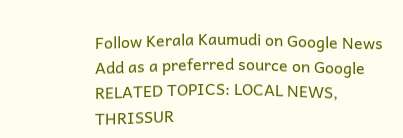Follow Kerala Kaumudi on Google News Add as a preferred source on Google
RELATED TOPICS: LOCAL NEWS, THRISSUR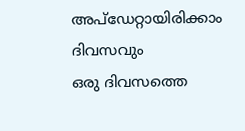അപ്ഡേറ്റായിരിക്കാം ദിവസവും
ഒരു ദിവസത്തെ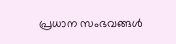പ്രധാന സംഭവങ്ങൾ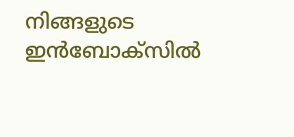നിങ്ങളുടെ ഇൻബോക്സിൽ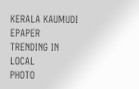KERALA KAUMUDI EPAPER
TRENDING IN LOCAL
PHOTO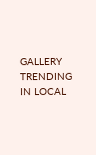GALLERY
TRENDING IN LOCAL